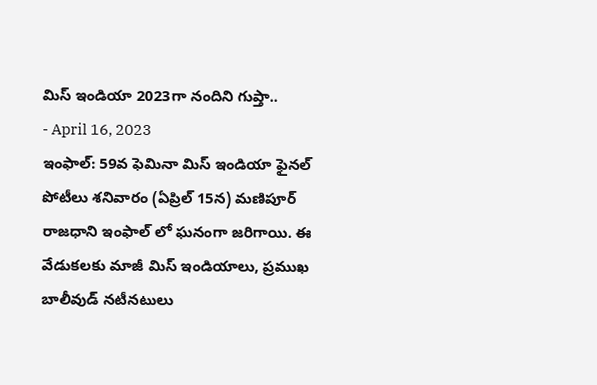మిస్ ఇండియా 2023గా నందిని గుప్తా..
- April 16, 2023
ఇంఫాల్: 59వ ఫెమినా మిస్ ఇండియా ఫైనల్ పోటీలు శనివారం (ఏప్రిల్ 15న) మణిపూర్ రాజధాని ఇంఫాల్ లో ఘనంగా జరిగాయి. ఈ వేడుకలకు మాజీ మిస్ ఇండియాలు, ప్రముఖ బాలీవుడ్ నటీనటులు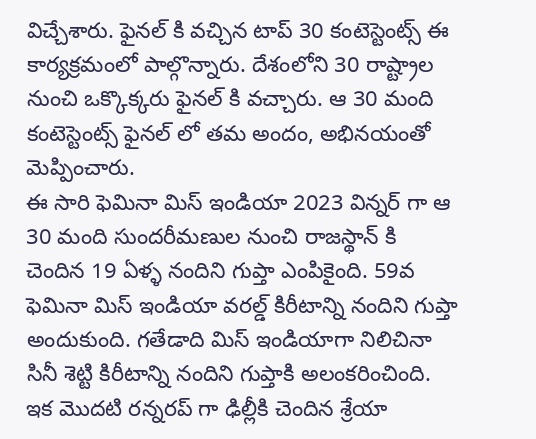విచ్చేశారు. ఫైనల్ కి వచ్చిన టాప్ 30 కంటెస్టెంట్స్ ఈ కార్యక్రమంలో పాల్గొన్నారు. దేశంలోని 30 రాష్ట్రాల నుంచి ఒక్కొక్కరు ఫైనల్ కి వచ్చారు. ఆ 30 మంది కంటెస్టెంట్స్ ఫైనల్ లో తమ అందం, అభినయంతో మెప్పించారు.
ఈ సారి ఫెమినా మిస్ ఇండియా 2023 విన్నర్ గా ఆ 30 మంది సుందరీమణుల నుంచి రాజస్థాన్ కి చెందిన 19 ఏళ్ళ నందిని గుప్తా ఎంపికైంది. 59వ ఫెమినా మిస్ ఇండియా వరల్డ్ కిరీటాన్ని నందిని గుప్తా అందుకుంది. గతేడాది మిస్ ఇండియాగా నిలిచినా సినీ శెట్టి కిరీటాన్ని నందిని గుప్తాకి అలంకరించింది. ఇక మొదటి రన్నరప్ గా ఢిల్లీకి చెందిన శ్రేయా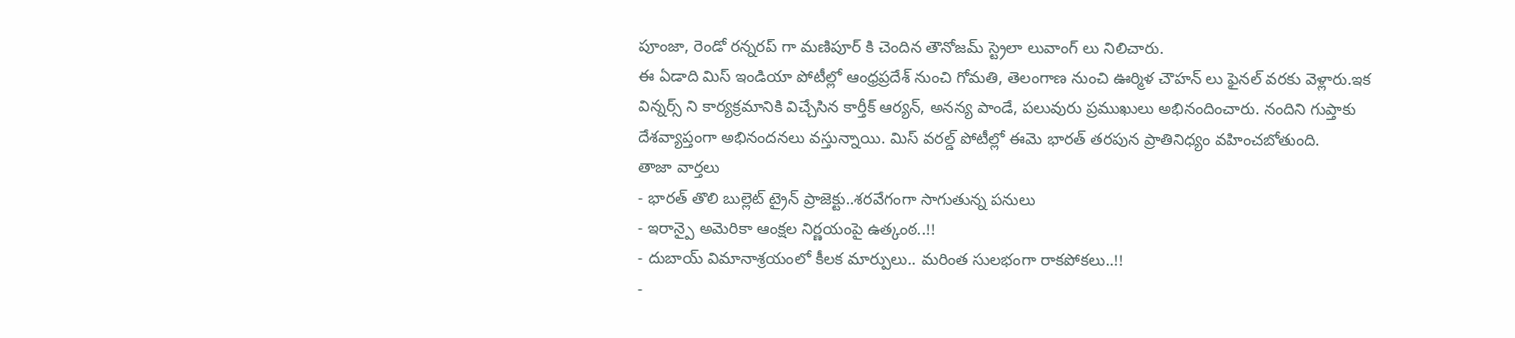పూంజా, రెండో రన్నరప్ గా మణిపూర్ కి చెందిన తౌనోజమ్ స్ట్రెలా లువాంగ్ లు నిలిచారు.
ఈ ఏడాది మిస్ ఇండియా పోటీల్లో ఆంధ్రప్రదేశ్ నుంచి గోమతి, తెలంగాణ నుంచి ఊర్మిళ చౌహన్ లు ఫైనల్ వరకు వెళ్లారు.ఇక విన్నర్స్ ని కార్యక్రమానికి విచ్చేసిన కార్తీక్ ఆర్యన్, అనన్య పాండే, పలువురు ప్రముఖులు అభినందించారు. నందిని గుప్తాకు దేశవ్యాప్తంగా అభినందనలు వస్తున్నాయి. మిస్ వరల్డ్ పోటీల్లో ఈమె భారత్ తరపున ప్రాతినిధ్యం వహించబోతుంది.
తాజా వార్తలు
- భారత్ తొలి బుల్లెట్ ట్రైన్ ప్రాజెక్టు..శరవేగంగా సాగుతున్న పనులు
- ఇరాన్పై అమెరికా ఆంక్షల నిర్ణయంపై ఉత్కంఠ..!!
- దుబాయ్ విమానాశ్రయంలో కీలక మార్పులు.. మరింత సులభంగా రాకపోకలు..!!
-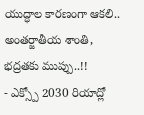యుద్ధాల కారణంగా ఆకలి.. అంతర్జాతీయ శాంతి, భద్రతకు ముప్పు..!!
- ఎక్స్పో 2030 రియాద్లో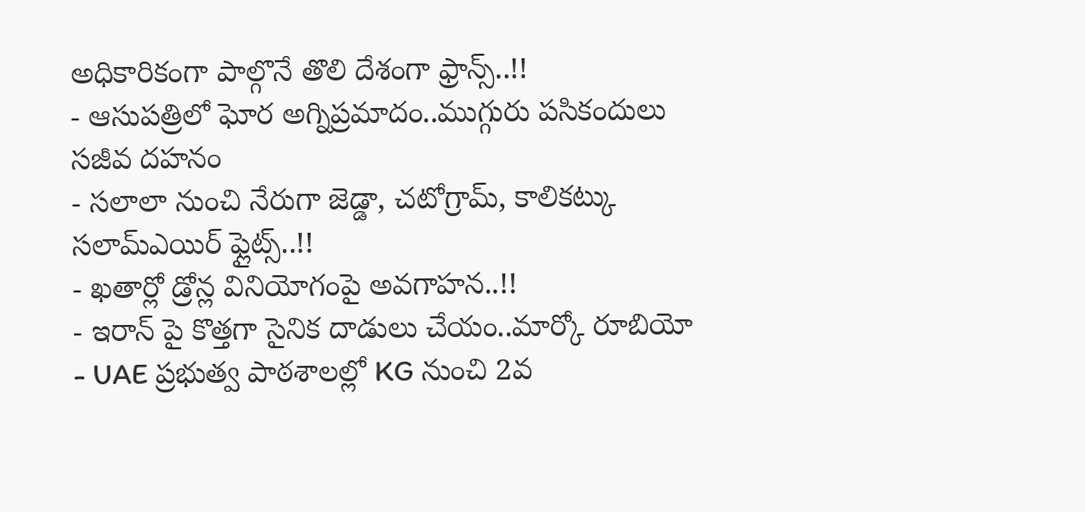అధికారికంగా పాల్గొనే తొలి దేశంగా ఫ్రాన్స్..!!
- ఆసుపత్రిలో ఘోర అగ్నిప్రమాదం..ముగ్గురు పసికందులు సజీవ దహనం
- సలాలా నుంచి నేరుగా జెడ్డా, చటోగ్రామ్, కాలికట్కు సలామ్ఎయిర్ ఫ్లైట్స్..!!
- ఖతార్లో డ్రోన్ల వినియోగంపై అవగాహన..!!
- ఇరాన్ పై కొత్తగా సైనిక దాడులు చేయం..మార్కో రూబియో
- UAE ప్రభుత్వ పాఠశాలల్లో KG నుంచి 2వ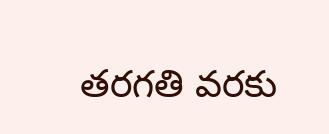తరగతి వరకు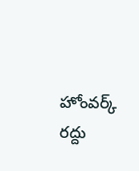హోంవర్క్ రద్దు